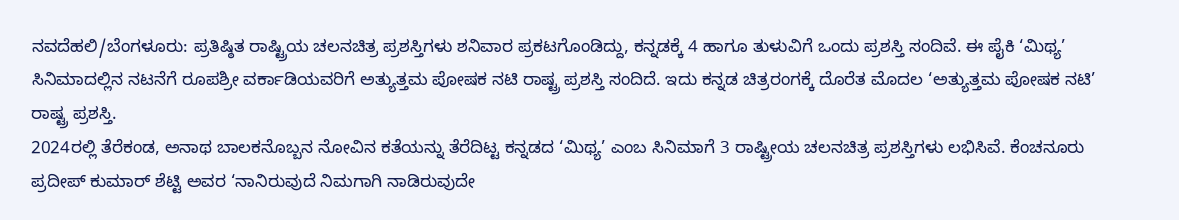ನವದೆಹಲಿ/ಬೆಂಗಳೂರು: ಪ್ರತಿಷ್ಠಿತ ರಾಷ್ಟ್ರಿಯ ಚಲನಚಿತ್ರ ಪ್ರಶಸ್ತಿಗಳು ಶನಿವಾರ ಪ್ರಕಟಗೊಂಡಿದ್ದು, ಕನ್ನಡಕ್ಕೆ 4 ಹಾಗೂ ತುಳುವಿಗೆ ಒಂದು ಪ್ರಶಸ್ತಿ ಸಂದಿವೆ. ಈ ಪೈಕಿ ‘ಮಿಥ್ಯ’ ಸಿನಿಮಾದಲ್ಲಿನ ನಟನೆಗೆ ರೂಪಶ್ರೀ ವರ್ಕಾಡಿಯವರಿಗೆ ಅತ್ಯುತ್ತಮ ಪೋಷಕ ನಟಿ ರಾಷ್ಟ್ರ ಪ್ರಶಸ್ತಿ ಸಂದಿದೆ. ಇದು ಕನ್ನಡ ಚಿತ್ರರಂಗಕ್ಕೆ ದೊರೆತ ಮೊದಲ ‘ಅತ್ಯುತ್ತಮ ಪೋಷಕ ನಟಿ’ ರಾಷ್ಟ್ರ ಪ್ರಶಸ್ತಿ.
2024ರಲ್ಲಿ ತೆರೆಕಂಡ, ಅನಾಥ ಬಾಲಕನೊಬ್ಬನ ನೋವಿನ ಕತೆಯನ್ನು ತೆರೆದಿಟ್ಟ ಕನ್ನಡದ ‘ಮಿಥ್ಯ’ ಎಂಬ ಸಿನಿಮಾಗೆ 3 ರಾಷ್ಟ್ರೀಯ ಚಲನಚಿತ್ರ ಪ್ರಶಸ್ತಿಗಳು ಲಭಿಸಿವೆ. ಕೆಂಚನೂರು ಪ್ರದೀಪ್ ಕುಮಾರ್ ಶೆಟ್ಟಿ ಅವರ ‘ನಾನಿರುವುದೆ ನಿಮಗಾಗಿ ನಾಡಿರುವುದೇ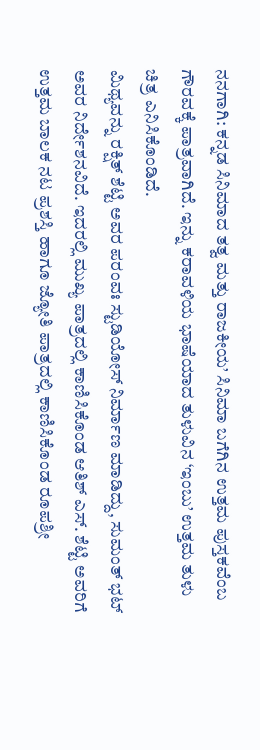ನನಗಾಗಿ: ಕನ್ನಡ ಸಿನಿಮಾದ ತತ್ವ ಮತ್ತು ರಾಜಕೀಯ’ ಸಿನಿಮಾ ಬಗೆಗಿನ ಉತ್ತಮ ಪುಸ್ತಕವೆಂಬ ಗೌರವಕ್ಕೆ ಪಾತ್ರವಾಗಿದೆ. ಇನ್ನು ಕರಾವಳಿಯ ಭಾಷೆಯಾದ ತುಳುವಿನ ‘ಇಂಬು’ ಉತ್ತಮ ತುಳು ಚಿತ್ರ ಎನಿಸಿಕೊಂಡಿದೆ.
ಮಿಥ್ಯವನ್ನು ರಕ್ಷಿತ್ ಶೆಟ್ಟಿ ಅವರ ಪರಂವಃ ಸ್ಟುಡಿಯೋಸ್ ನಿರ್ಮಾಣ ಮಾಡಿದ್ದು, ಸುಮಂತ್ ಭಟ್ ಅವರ ನಿರ್ದೇಶನವಿದೆ. ಇದರಲ್ಲಿ ಮುಖ್ಯ ಪಾತ್ರದಲ್ಲಿ ಕಾಣಿಸಿಕೊಂಡ ಆತಿಶ್ ಎಸ್. ಶೆಟ್ಟಿ ಅವರಿಗೆ ಉತ್ತಮ ಬಾಲಕ ನಟ ಪ್ರಶಸ್ತಿ ಹಾಗೂ ಜ್ಯೋತಿ ಪಾತ್ರದಲ್ಲಿ ಕಾಣಿಸಿಕೊಂಡ ರೂಪಶ್ರೀ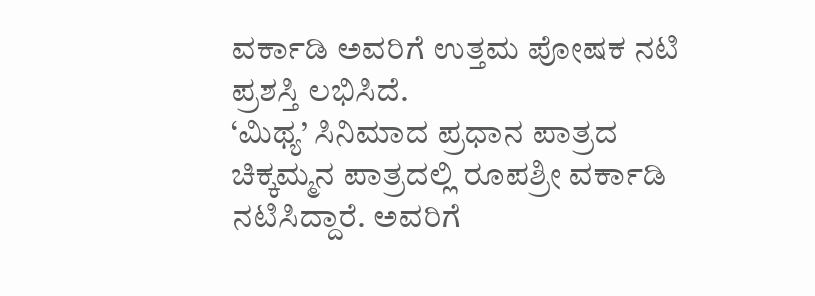ವರ್ಕಾಡಿ ಅವರಿಗೆ ಉತ್ತಮ ಪೋಷಕ ನಟಿ ಪ್ರಶಸ್ತಿ ಲಭಿಸಿದೆ.
‘ಮಿಥ್ಯ’ ಸಿನಿಮಾದ ಪ್ರಧಾನ ಪಾತ್ರದ ಚಿಕ್ಕಮ್ಮನ ಪಾತ್ರದಲ್ಲಿ ರೂಪಶ್ರೀ ವರ್ಕಾಡಿ ನಟಿಸಿದ್ದಾರೆ. ಅವರಿಗೆ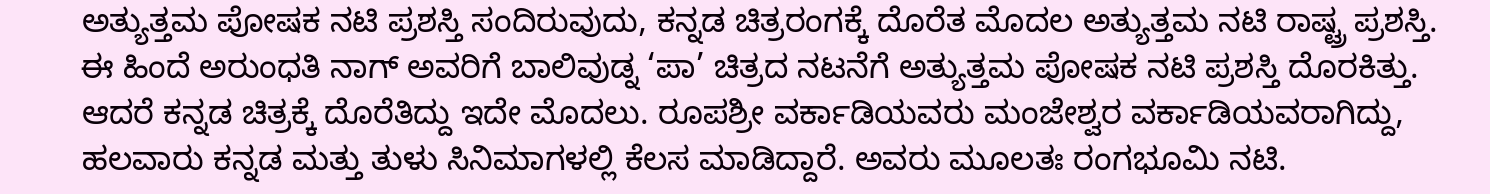ಅತ್ಯುತ್ತಮ ಪೋಷಕ ನಟಿ ಪ್ರಶಸ್ತಿ ಸಂದಿರುವುದು, ಕನ್ನಡ ಚಿತ್ರರಂಗಕ್ಕೆ ದೊರೆತ ಮೊದಲ ಅತ್ಯುತ್ತಮ ನಟಿ ರಾಷ್ಟ್ರ ಪ್ರಶಸ್ತಿ.
ಈ ಹಿಂದೆ ಅರುಂಧತಿ ನಾಗ್ ಅವರಿಗೆ ಬಾಲಿವುಡ್ನ ‘ಪಾ’ ಚಿತ್ರದ ನಟನೆಗೆ ಅತ್ಯುತ್ತಮ ಪೋಷಕ ನಟಿ ಪ್ರಶಸ್ತಿ ದೊರಕಿತ್ತು. ಆದರೆ ಕನ್ನಡ ಚಿತ್ರಕ್ಕೆ ದೊರೆತಿದ್ದು ಇದೇ ಮೊದಲು. ರೂಪಶ್ರೀ ವರ್ಕಾಡಿಯವರು ಮಂಜೇಶ್ವರ ವರ್ಕಾಡಿಯವರಾಗಿದ್ದು, ಹಲವಾರು ಕನ್ನಡ ಮತ್ತು ತುಳು ಸಿನಿಮಾಗಳಲ್ಲಿ ಕೆಲಸ ಮಾಡಿದ್ದಾರೆ. ಅವರು ಮೂಲತಃ ರಂಗಭೂಮಿ ನಟಿ.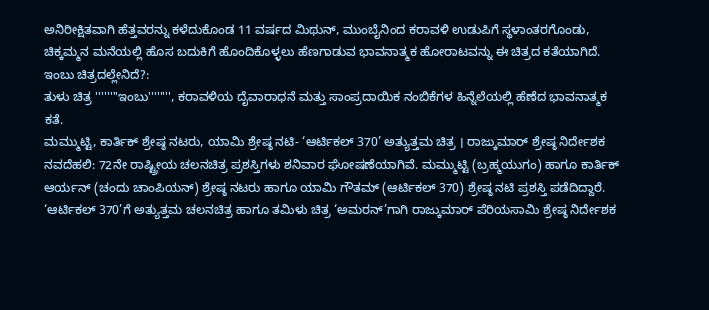ಅನಿರೀಕ್ಷಿತವಾಗಿ ಹೆತ್ತವರನ್ನು ಕಳೆದುಕೊಂಡ 11 ವರ್ಷದ ಮಿಥುನ್, ಮುಂಬೈನಿಂದ ಕರಾವಳಿ ಉಡುಪಿಗೆ ಸ್ಥಳಾಂತರಗೊಂಡು, ಚಿಕ್ಕಮ್ಮನ ಮನೆಯಲ್ಲಿ ಹೊಸ ಬದುಕಿಗೆ ಹೊಂದಿಕೊಳ್ಳಲು ಹೆಣಗಾಡುವ ಭಾವನಾತ್ಮಕ ಹೋರಾಟವನ್ನು ಈ ಚಿತ್ರದ ಕತೆಯಾಗಿದೆ.
ಇಂಬು ಚಿತ್ರದಲ್ಲೇನಿದೆ?:
ತುಳು ಚಿತ್ರ ''''''''ಇಂಬು'''''''', ಕರಾವಳಿಯ ದೈವಾರಾಧನೆ ಮತ್ತು ಸಾಂಪ್ರದಾಯಿಕ ನಂಬಿಕೆಗಳ ಹಿನ್ನೆಲೆಯಲ್ಲಿ ಹೆಣೆದ ಭಾವನಾತ್ಮಕ ಕತೆ.
ಮಮ್ಮುಟ್ಟಿ, ಕಾರ್ತಿಕ್ ಶ್ರೇಷ್ಠ ನಟರು, ಯಾಮಿ ಶ್ರೇಷ್ಠ ನಟಿ- ‘ಆರ್ಟಿಕಲ್ 370’ ಅತ್ಯುತ್ತಮ ಚಿತ್ರ । ರಾಜ್ಕುಮಾರ್ ಶ್ರೇಷ್ಠ ನಿರ್ದೇಶಕ
ನವದೆಹಲಿ: 72ನೇ ರಾಷ್ಟ್ರೀಯ ಚಲನಚಿತ್ರ ಪ್ರಶಸ್ತಿಗಳು ಶನಿವಾರ ಘೋಷಣೆಯಾಗಿವೆ. ಮಮ್ಮುಟ್ಟಿ (ಬ್ರಹ್ಮಯುಗಂ) ಹಾಗೂ ಕಾರ್ತಿಕ್ ಆರ್ಯನ್ (ಚಂದು ಚಾಂಪಿಯನ್) ಶ್ರೇಷ್ಠ ನಟರು ಹಾಗೂ ಯಾಮಿ ಗೌತಮ್ (ಆರ್ಟಿಕಲ್ 370) ಶ್ರೇಷ್ಠ ನಟಿ ಪ್ರಶಸ್ತಿ ಪಡೆದಿದ್ದಾರೆ. ‘ಆರ್ಟಿಕಲ್ 370’ಗೆ ಅತ್ಯುತ್ತಮ ಚಲನಚಿತ್ರ ಹಾಗೂ ತಮಿಳು ಚಿತ್ರ ‘ಅಮರನ್’ಗಾಗಿ ರಾಜ್ಕುಮಾರ್ ಪೆರಿಯಸಾಮಿ ಶ್ರೇಷ್ಠ ನಿರ್ದೇಶಕ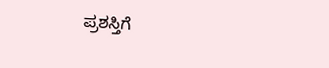ಪ್ರಶಸ್ತಿಗೆ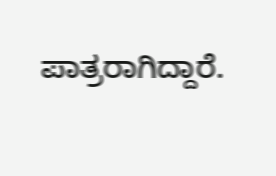ಪಾತ್ರರಾಗಿದ್ದಾರೆ.